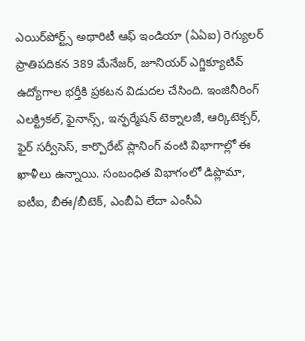ఎయిర్‌పోర్ట్స్ అథారిటీ ఆఫ్ ఇండియా (ఏఏఐ) రెగ్యులర్ ప్రాతిపదికన 389 మేనేజర్, జూనియర్ ఎగ్జిక్యూటివ్ ఉద్యోగాల భర్తీకి ప్రకటన విడుదల చేసింది. ఇంజినీరింగ్ ఎలక్ట్రికల్, ఫైనాన్స్, ఇన్ఫర్మేషన్ టెక్నాలజీ, ఆర్కిటెక్చర్, ఫైర్ సర్వీసెస్, కార్పొరేట్ ప్లానింగ్ వంటి విభాగాల్లో ఈ ఖాళీలు ఉన్నాయి. సంబంధిత విభాగంలో డిప్లొమా, ఐటీఐ, బీఈ/బీటెక్, ఎంబీఏ లేదా ఎంసీఏ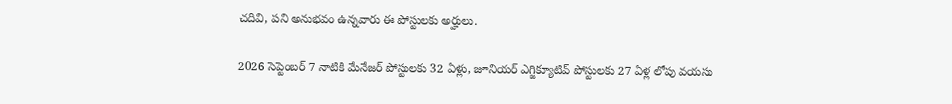చదివి, పని అనుభవం ఉన్నవారు ఈ పోస్టులకు అర్హులు.

2026 సెప్టెంబర్ 7 నాటికి మేనేజర్ పోస్టులకు 32 ఏళ్లు, జూనియర్ ఎగ్జిక్యూటివ్ పోస్టులకు 27 ఏళ్ల లోపు వయసు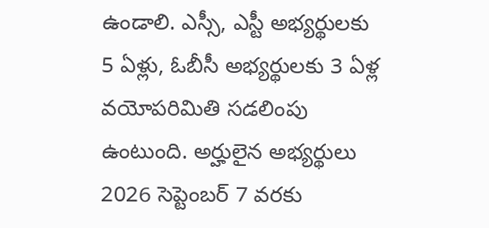ఉండాలి. ఎస్సీ, ఎస్టీ అభ్యర్థులకు 5 ఏళ్లు, ఓబీసీ అభ్యర్థులకు 3 ఏళ్ల వయోపరిమితి సడలింపు ఉంటుంది. అర్హులైన అభ్యర్థులు 2026 సెప్టెంబర్ 7 వరకు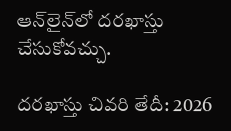ఆన్‌లైన్‌లో దరఖాస్తు చేసుకోవచ్చు.

దరఖాస్తు చివరి తేదీ: 2026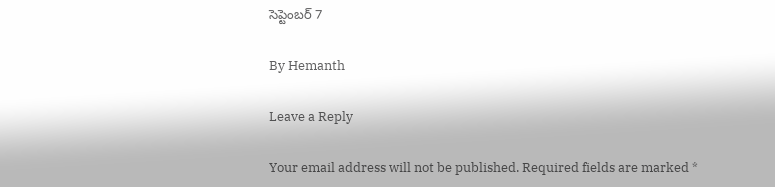సెప్టెంబర్ 7

By Hemanth

Leave a Reply

Your email address will not be published. Required fields are marked *